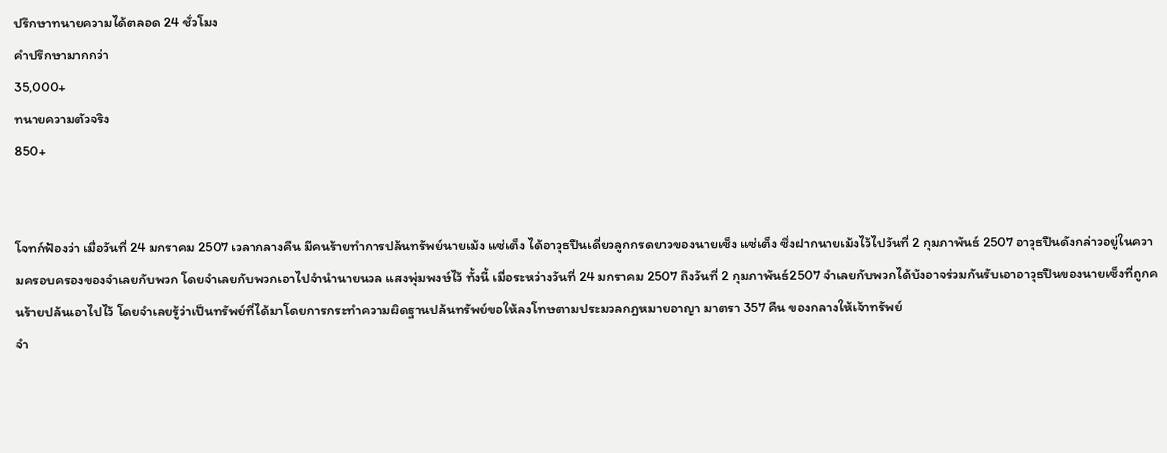ปรึกษาทนายความได้ตลอด 24 ชั่วโมง
คำปรึกษามากกว่า
35,000+
ทนายความตัวจริง
850+


โจทก์ฟ้องว่า เมื่อวันที่ 24 มกราคม 2507 เวลากลางคืน มีคนร้ายทำการปล้นทรัพย์นายเม้ง แซ่เต็ง ได้อาวุธปืนเดี่ยวลูกกรดยาวของนายเซ็ง แซ่เต็ง ซึ่งฝากนายเม้งไว้ไปวันที่ 2 กุมภาพันธ์ 2507 อาวุธปืนดังกล่าวอยู่ในความครอบครองของจำเลยกับพวก โดยจำเลยกับพวกเอาไปจำนำนายนวล แสงพุ่มพงษ์ไว้ ทั้งนี้ เมื่อระหว่างวันที่ 24 มกราคม 2507 ถึงวันที่ 2 กุมภาพันธ์2507 จำเลยกับพวกได้บังอาจร่วมกันรับเอาอาวุธปืนของนายเซ็งที่ถูกคนร้ายปล้นเอาไปไว้ โดยจำเลยรู้ว่าเป็นทรัพย์ที่ได้มาโดยการกระทำความผิดฐานปล้นทรัพย์ขอให้ลงโทษตามประมวลกฎหมายอาญา มาตรา 357 คืน ของกลางให้เจ้าทรัพย์
จำ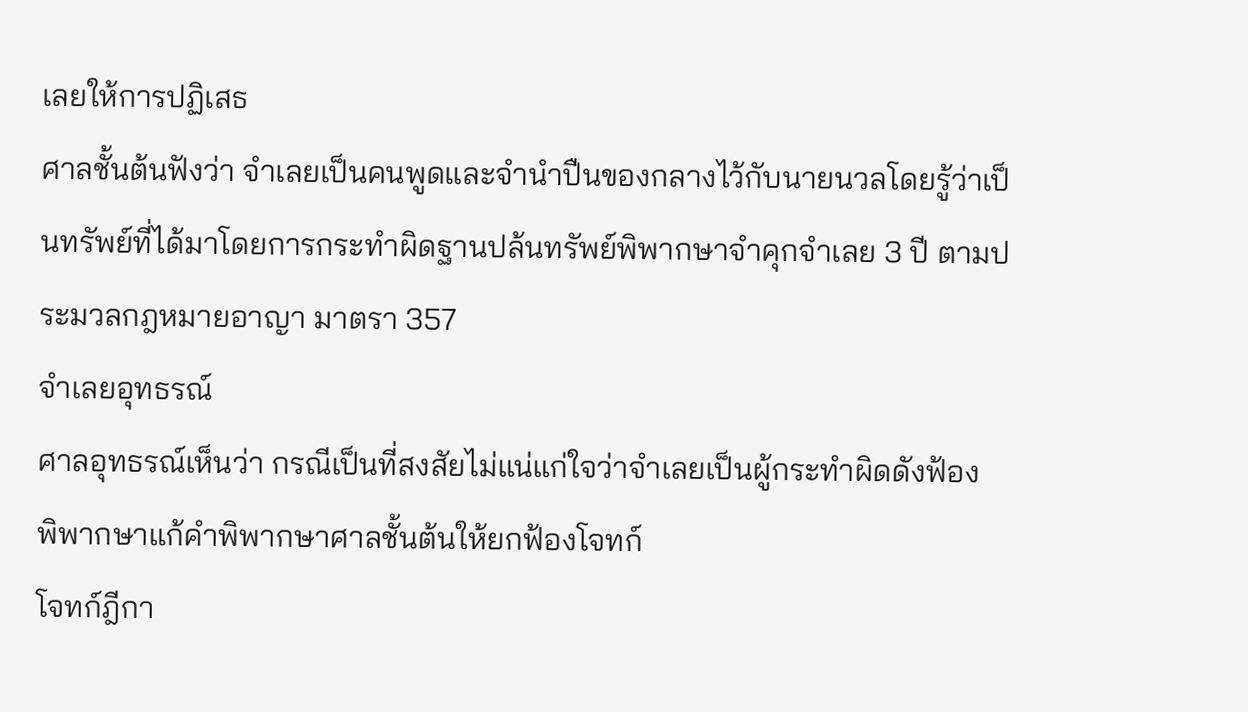เลยให้การปฏิเสธ
ศาลชั้นต้นฟังว่า จำเลยเป็นคนพูดและจำนำปืนของกลางไว้กับนายนวลโดยรู้ว่าเป็นทรัพย์ที่ได้มาโดยการกระทำผิดฐานปล้นทรัพย์พิพากษาจำคุกจำเลย 3 ปี ตามประมวลกฎหมายอาญา มาตรา 357
จำเลยอุทธรณ์
ศาลอุทธรณ์เห็นว่า กรณีเป็นที่สงสัยไม่แน่แก่ใจว่าจำเลยเป็นผู้กระทำผิดดังฟ้อง พิพากษาแก้คำพิพากษาศาลชั้นต้นให้ยกฟ้องโจทก์
โจทก์ฎีกา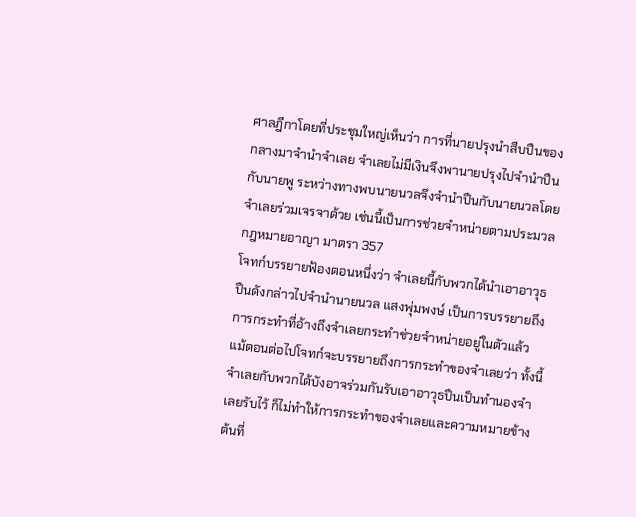ศาลฎีกาโดยที่ประชุมใหญ่เห็นว่า การที่นายปรุงนำสืบปืนของกลางมาจำนำจำเลย จำเลยไม่มีเงินจึงพานายปรุงไปจำนำปืนกับนายพู ระหว่างทางพบนายนวลจึงจำนำปืนกับนายนวลโดยจำเลยร่วมเจรจาด้วย เช่นนี้เป็นการช่วยจำหน่ายตามประมวลกฎหมายอาญา มาตรา 357
โจทก์บรรยายฟ้องตอนหนึ่งว่า จำเลยนี้กับพวกได้นำเอาอาวุธปืนดังกล่าวไปจำนำนายนวล แสงพุ่มพงษ์ เป็นการบรรยายถึงการกระทำที่อ้างถึงจำเลยกระทำช่วยจำหน่ายอยู่ในตัวแล้ว แม้ตอนต่อไปโจทก์จะบรรยายถึงการกระทำของจำเลยว่า ทั้งนี้ จำเลยกับพวกได้บังอาจร่วมกันรับเอาอาวุธปืนเป็นทำนองจำเลยรับไว้ ก็ไม่ทำให้การกระทำของจำเลยและความหมายข้างต้นที่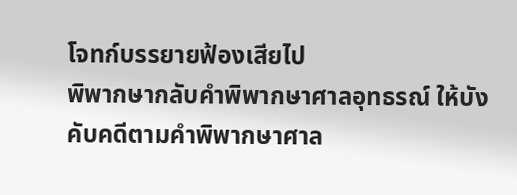โจทก์บรรยายฟ้องเสียไป
พิพากษากลับคำพิพากษาศาลอุทธรณ์ ให้บังคับคดีตามคำพิพากษาศาล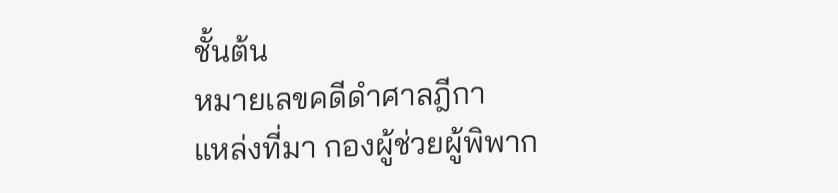ชั้นต้น
หมายเลขคดีดำศาลฎีกา
แหล่งที่มา กองผู้ช่วยผู้พิพาก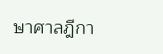ษาศาลฎีกา